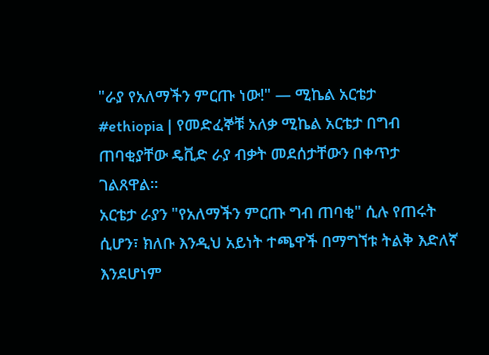"ራያ የአለማችን ምርጡ ነው!" — ሚኬል አርቴታ
#ethiopia | የመድፈኞቹ አለቃ ሚኬል አርቴታ በግብ ጠባቂያቸው ዴቪድ ራያ ብቃት መደሰታቸውን በቀጥታ ገልጸዋል።
አርቴታ ራያን "የአለማችን ምርጡ ግብ ጠባቂ" ሲሉ የጠሩት ሲሆን፣ ክለቡ እንዲህ አይነት ተጫዋች በማግኘቱ ትልቅ እድለኛ እንደሆነም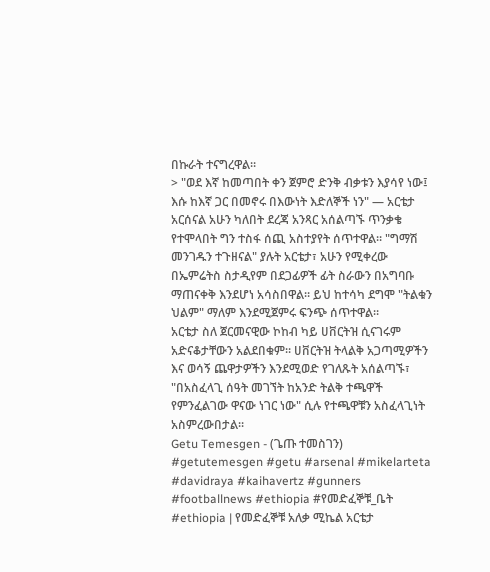በኩራት ተናግረዋል።
> "ወደ እኛ ከመጣበት ቀን ጀምሮ ድንቅ ብቃቱን እያሳየ ነው፤ እሱ ከእኛ ጋር በመኖሩ በእውነት እድለኞች ነን" — አርቴታ
አርሰናል አሁን ካለበት ደረጃ አንጻር አሰልጣኙ ጥንቃቄ የተሞላበት ግን ተስፋ ሰጪ አስተያየት ሰጥተዋል። "ግማሽ መንገዱን ተጉዘናል" ያሉት አርቴታ፣ አሁን የሚቀረው በኤምሬትስ ስታዲየም በደጋፊዎች ፊት ስራውን በአግባቡ ማጠናቀቅ እንደሆነ አሳስበዋል። ይህ ከተሳካ ደግሞ "ትልቁን ህልም" ማለም እንደሚጀምሩ ፍንጭ ሰጥተዋል።
አርቴታ ስለ ጀርመናዊው ኮከብ ካይ ሀቨርትዝ ሲናገሩም አድናቆታቸውን አልደበቁም። ሀቨርትዝ ትላልቅ አጋጣሚዎችን እና ወሳኝ ጨዋታዎችን እንደሚወድ የገለጹት አሰልጣኙ፣ "በአስፈላጊ ሰዓት መገኘት ከአንድ ትልቅ ተጫዋች የምንፈልገው ዋናው ነገር ነው" ሲሉ የተጫዋቹን አስፈላጊነት አስምረውበታል።
Getu Temesgen - (ጌጡ ተመስገን)
#getutemesgen #getu #arsenal #mikelarteta #davidraya #kaihavertz #gunners #footballnews #ethiopia #የመድፈኞቹ_ቤት
#ethiopia | የመድፈኞቹ አለቃ ሚኬል አርቴታ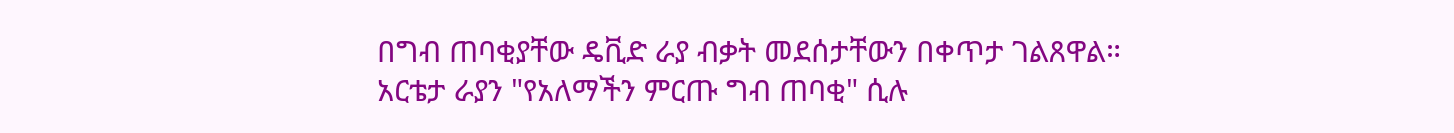በግብ ጠባቂያቸው ዴቪድ ራያ ብቃት መደሰታቸውን በቀጥታ ገልጸዋል።
አርቴታ ራያን "የአለማችን ምርጡ ግብ ጠባቂ" ሲሉ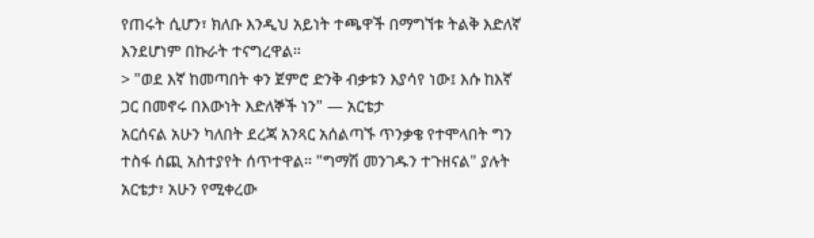የጠሩት ሲሆን፣ ክለቡ እንዲህ አይነት ተጫዋች በማግኘቱ ትልቅ እድለኛ እንደሆነም በኩራት ተናግረዋል።
> "ወደ እኛ ከመጣበት ቀን ጀምሮ ድንቅ ብቃቱን እያሳየ ነው፤ እሱ ከእኛ ጋር በመኖሩ በእውነት እድለኞች ነን" — አርቴታ
አርሰናል አሁን ካለበት ደረጃ አንጻር አሰልጣኙ ጥንቃቄ የተሞላበት ግን ተስፋ ሰጪ አስተያየት ሰጥተዋል። "ግማሽ መንገዱን ተጉዘናል" ያሉት አርቴታ፣ አሁን የሚቀረው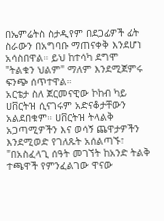በኤምሬትስ ስታዲየም በደጋፊዎች ፊት ስራውን በአግባቡ ማጠናቀቅ እንደሆነ አሳስበዋል። ይህ ከተሳካ ደግሞ "ትልቁን ህልም" ማለም እንደሚጀምሩ ፍንጭ ሰጥተዋል።
አርቴታ ስለ ጀርመናዊው ኮከብ ካይ ሀቨርትዝ ሲናገሩም አድናቆታቸውን አልደበቁም። ሀቨርትዝ ትላልቅ አጋጣሚዎችን እና ወሳኝ ጨዋታዎችን እንደሚወድ የገለጹት አሰልጣኙ፣ "በአስፈላጊ ሰዓት መገኘት ከአንድ ትልቅ ተጫዋች የምንፈልገው ዋናው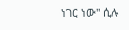ነገር ነው" ሲሉ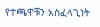የተጫዋቹን አስፈላጊነት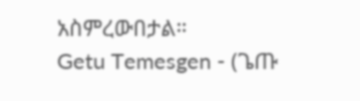አስምረውበታል።
Getu Temesgen - (ጌጡ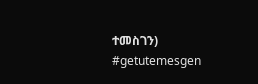ተመስገን)
#getutemesgen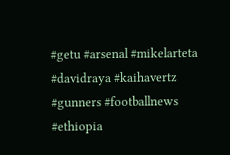#getu #arsenal #mikelarteta #davidraya #kaihavertz #gunners #footballnews #ethiopia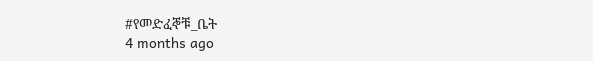#የመድፈኞቹ_ቤት
4 months ago